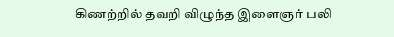கிணற்றில் தவறி விழுந்த இளைஞர் பலி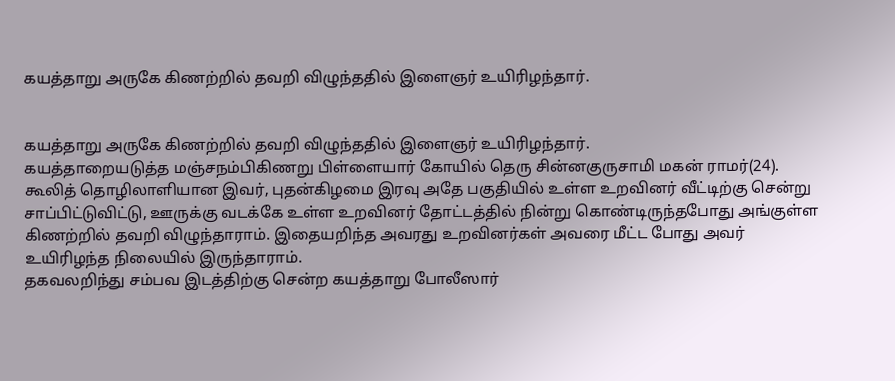கயத்தாறு அருகே கிணற்றில் தவறி விழுந்ததில் இளைஞர் உயிரிழந்தார்.


கயத்தாறு அருகே கிணற்றில் தவறி விழுந்ததில் இளைஞர் உயிரிழந்தார்.
கயத்தாறையடுத்த மஞ்சநம்பிகிணறு பிள்ளையார் கோயில் தெரு சின்னகுருசாமி மகன் ராமர்(24). கூலித் தொழிலாளியான இவர், புதன்கிழமை இரவு அதே பகுதியில் உள்ள உறவினர் வீட்டிற்கு சென்று சாப்பிட்டுவிட்டு, ஊருக்கு வடக்கே உள்ள உறவினர் தோட்டத்தில் நின்று கொண்டிருந்தபோது அங்குள்ள கிணற்றில் தவறி விழுந்தாராம். இதையறிந்த அவரது உறவினர்கள் அவரை மீட்ட போது அவர் உயிரிழந்த நிலையில் இருந்தாராம்.
தகவலறிந்து சம்பவ இடத்திற்கு சென்ற கயத்தாறு போலீஸார்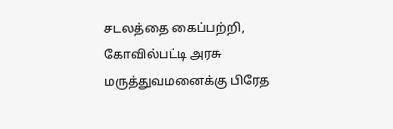சடலத்தை கைப்பற்றி, கோவில்பட்டி அரசு மருத்துவமனைக்கு பிரேத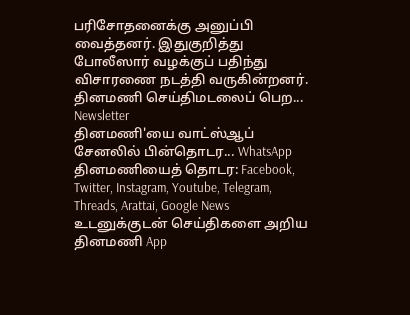பரிசோதனைக்கு அனுப்பி வைத்தனர். இதுகுறித்து போலீஸார் வழக்குப் பதிந்து விசாரணை நடத்தி வருகின்றனர்.
தினமணி செய்திமடலைப் பெற... Newsletter
தினமணி'யை வாட்ஸ்ஆப் சேனலில் பின்தொடர... WhatsApp
தினமணியைத் தொடர: Facebook, Twitter, Instagram, Youtube, Telegram, Threads, Arattai, Google News
உடனுக்குடன் செய்திகளை அறிய தினமணி App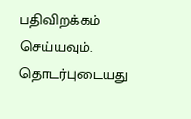பதிவிறக்கம் செய்யவும்.
தொடர்புடையது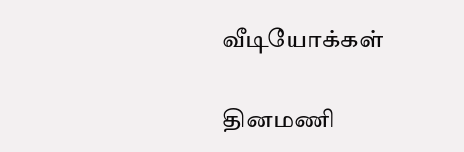வீடியோக்கள்

தினமணி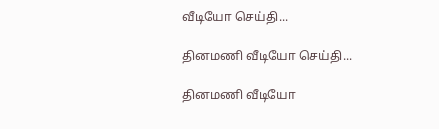வீடியோ செய்தி...

தினமணி வீடியோ செய்தி...

தினமணி வீடியோ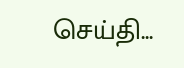செய்தி...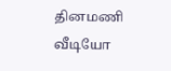தினமணி வீடியோ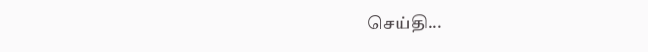செய்தி...